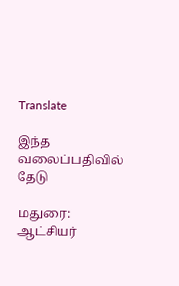Translate

இந்த வலைப்பதிவில் தேடு

மதுரை: ஆட்சியர்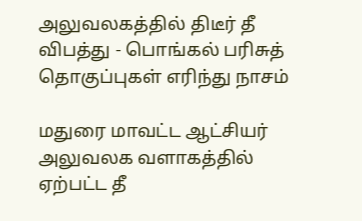அலுவலகத்தில் திடீர் தீ விபத்து - பொங்கல் பரிசுத் தொகுப்புகள் எரிந்து நாசம்

மதுரை மாவட்ட ஆட்சியர் அலுவலக வளாகத்தில் ஏற்பட்ட தீ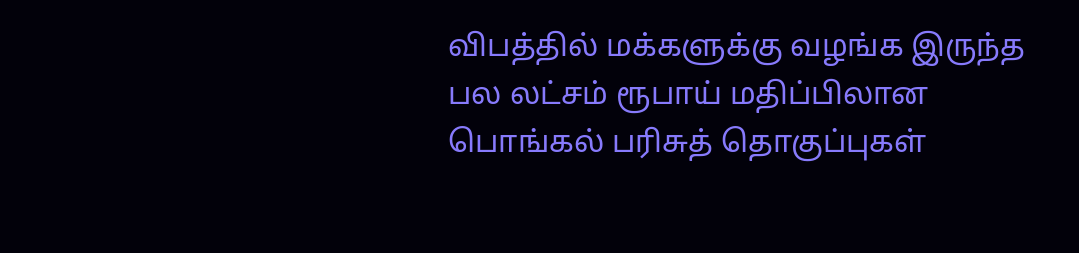விபத்தில் மக்களுக்கு வழங்க இருந்த பல லட்சம் ரூபாய் மதிப்பிலான பொங்கல் பரிசுத் தொகுப்புகள்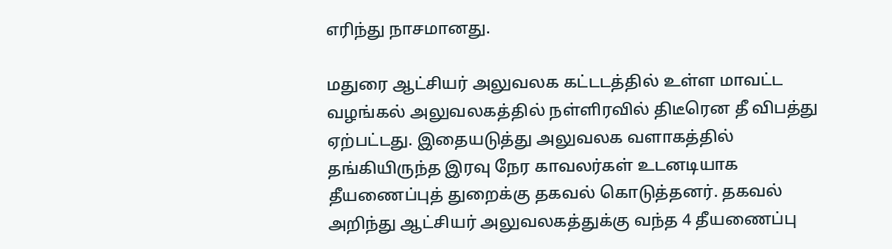எரிந்து நாசமானது.

மதுரை ஆட்சியர் அலுவலக கட்டடத்தில் உள்ள மாவட்ட வழங்கல் அலுவலகத்தில் நள்ளிரவில் திடீரென தீ விபத்து ஏற்பட்டது. இதையடுத்து அலுவலக வளாகத்தில் தங்கியிருந்த இரவு நேர காவலர்கள் உடனடியாக தீயணைப்புத் துறைக்கு தகவல் கொடுத்தனர். தகவல் அறிந்து ஆட்சியர் அலுவலகத்துக்கு வந்த 4 தீயணைப்பு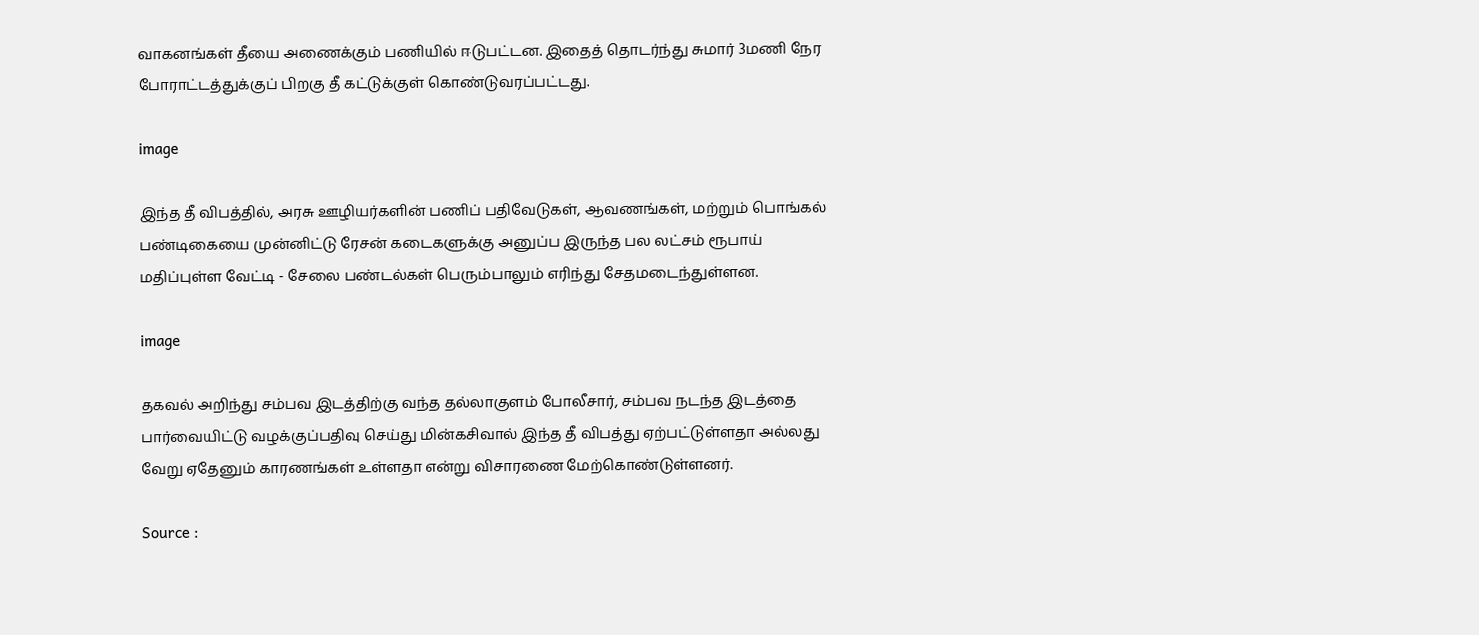வாகனங்கள் தீயை அணைக்கும் பணியில் ஈடுபட்டன. இதைத் தொடர்ந்து சுமார் 3மணி நேர போராட்டத்துக்குப் பிறகு தீ கட்டுக்குள் கொண்டுவரப்பட்டது.

image

இந்த தீ விபத்தில், அரசு ஊழியர்களின் பணிப் பதிவேடுகள், ஆவணங்கள், மற்றும் பொங்கல் பண்டிகையை முன்னிட்டு ரேசன் கடைகளுக்கு அனுப்ப இருந்த பல லட்சம் ரூபாய் மதிப்புள்ள வேட்டி - சேலை பண்டல்கள் பெரும்பாலும் எரிந்து சேதமடைந்துள்ளன.

image

தகவல் அறிந்து சம்பவ இடத்திற்கு வந்த தல்லாகுளம் போலீசார், சம்பவ நடந்த இடத்தை பார்வையிட்டு வழக்குப்பதிவு செய்து மின்கசிவால் இந்த தீ விபத்து ஏற்பட்டுள்ளதா அல்லது வேறு ஏதேனும் காரணங்கள் உள்ளதா என்று விசாரணை மேற்கொண்டுள்ளனர்.

Source :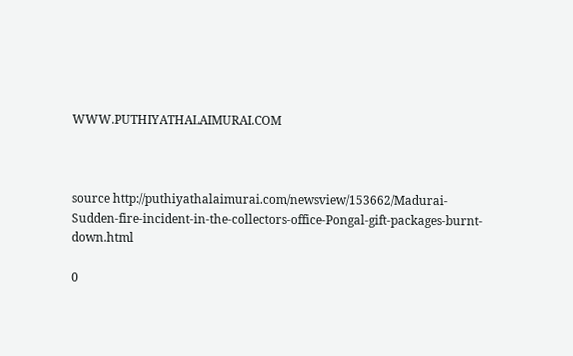WWW.PUTHIYATHALAIMURAI.COM



source http://puthiyathalaimurai.com/newsview/153662/Madurai-Sudden-fire-incident-in-the-collectors-office-Pongal-gift-packages-burnt-down.html

0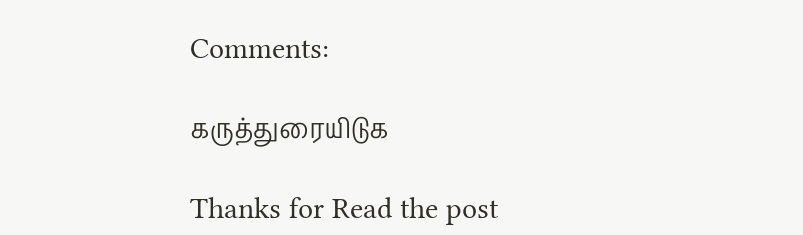Comments:

கருத்துரையிடுக

Thanks for Read the post